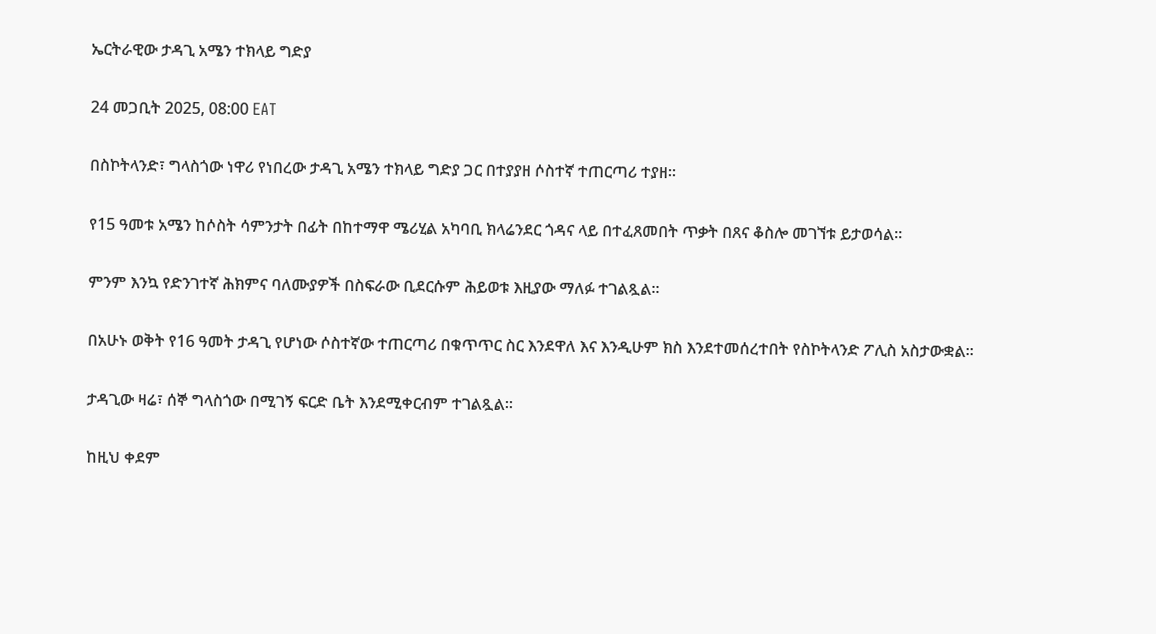ኤርትራዊው ታዳጊ አሜን ተክላይ ግድያ

24 መጋቢት 2025, 08:00 EAT

በስኮትላንድ፣ ግላስጎው ነዋሪ የነበረው ታዳጊ አሜን ተክላይ ግድያ ጋር በተያያዘ ሶስተኛ ተጠርጣሪ ተያዘ።

የ15 ዓመቱ አሜን ከሶስት ሳምንታት በፊት በከተማዋ ሜሪሂል አካባቢ ክላሬንደር ጎዳና ላይ በተፈጸመበት ጥቃት በጸና ቆስሎ መገኘቱ ይታወሳል።

ምንም እንኳ የድንገተኛ ሕክምና ባለሙያዎች በስፍራው ቢደርሱም ሕይወቱ እዚያው ማለፉ ተገልጿል።

በአሁኑ ወቅት የ16 ዓመት ታዳጊ የሆነው ሶስተኛው ተጠርጣሪ በቁጥጥር ስር እንደዋለ እና እንዲሁም ክስ እንደተመሰረተበት የስኮትላንድ ፖሊስ አስታውቋል።

ታዳጊው ዛሬ፣ ሰኞ ግላስጎው በሚገኝ ፍርድ ቤት እንደሚቀርብም ተገልጿል።

ከዚህ ቀደም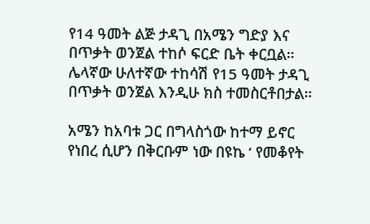የ14 ዓመት ልጅ ታዳጊ በአሜን ግድያ እና በጥቃት ወንጀል ተከሶ ፍርድ ቤት ቀርቧል። ሌላኛው ሁለተኛው ተከሳሽ የ15 ዓመት ታዳጊ በጥቃት ወንጀል እንዲሁ ክስ ተመስርቶበታል።

አሜን ከአባቱ ጋር በግላስጎው ከተማ ይኖር የነበረ ሲሆን በቅርቡም ነው በዩኬ ‘ የመቆየት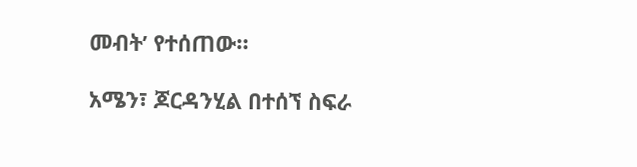መብት’ የተሰጠው።

አሜን፣ ጆርዳንሂል በተሰኘ ስፍራ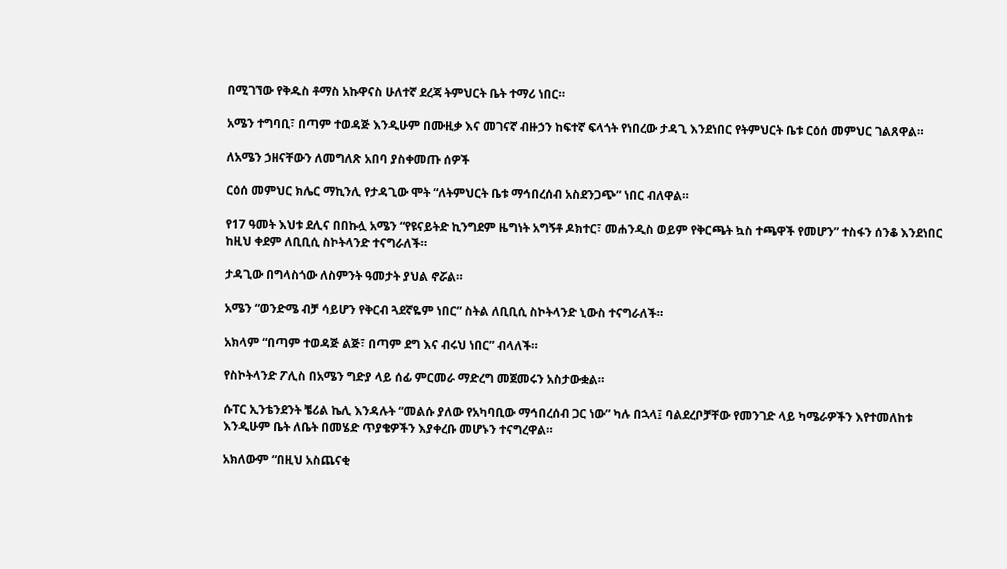በሚገኘው የቅዱስ ቶማስ አኩዋናስ ሁለተኛ ደረጃ ትምህርት ቤት ተማሪ ነበር።

አሜን ተግባቢ፣ በጣም ተወዳጅ እንዲሁም በሙዚቃ እና መገናኛ ብዙኃን ከፍተኛ ፍላጎት የነበረው ታዳጊ እንደነበር የትምህርት ቤቱ ርዕሰ መምህር ገልጸዋል።

ለአሜን ኃዘናቸውን ለመግለጽ አበባ ያስቀመጡ ሰዎች

ርዕሰ መምህር ክሌር ማኪንሊ የታዳጊው ሞት “ለትምህርት ቤቱ ማኅበረሰብ አስደንጋጭ” ነበር ብለዋል።

የ17 ዓመት እህቱ ደሊና በበኩሏ አሜን “የዩናይትድ ኪንግደም ዜግነት አግኝቶ ዶክተር፣ መሐንዲስ ወይም የቅርጫት ኳስ ተጫዋች የመሆን” ተስፋን ሰንቆ እንደነበር ከዚህ ቀደም ለቢቢሲ ስኮትላንድ ተናግራለች።

ታዳጊው በግላስጎው ለስምንት ዓመታት ያህል ኖሯል።

አሜን “ወንድሜ ብቻ ሳይሆን የቅርብ ጓደኛዬም ነበር” ስትል ለቢቢሲ ስኮትላንድ ኒውስ ተናግራለች።

አክላም “በጣም ተወዳጅ ልጅ፣ በጣም ደግ እና ብሩህ ነበር” ብላለች።

የስኮትላንድ ፖሊስ በአሜን ግድያ ላይ ሰፊ ምርመራ ማድረግ መጀመሩን አስታውቋል።

ሱፐር ኢንቴንደንት ቼሪል ኬሊ እንዳሉት “መልሱ ያለው የአካባቢው ማኅበረሰብ ጋር ነው” ካሉ በኋላ፤ ባልደረቦቻቸው የመንገድ ላይ ካሜራዎችን እየተመለከቱ እንዲሁም ቤት ለቤት በመሄድ ጥያቄዎችን እያቀረቡ መሆኑን ተናግረዋል።

አክለውም “በዚህ አስጨናቂ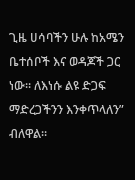ጊዜ ሀሳባችን ሁሉ ከአሜን ቤተሰቦች እና ወዳጆች ጋር ነው። ለእነሱ ልዩ ድጋፍ ማድረጋችንን እንቀጥላለን” ብለዋል።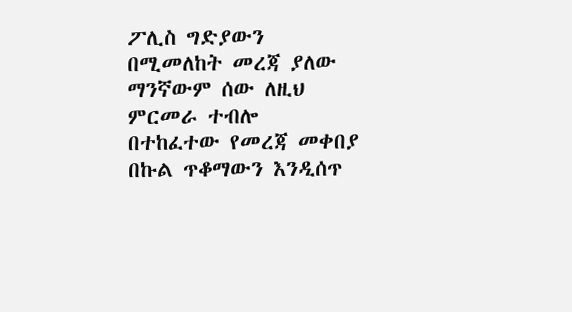ፖሊስ ግድያውን በሚመለከት መረጃ ያለው ማንኛውም ሰው ለዚህ ምርመራ ተብሎ በተከፈተው የመረጃ መቀበያ በኩል ጥቆማውን እንዲሰጥ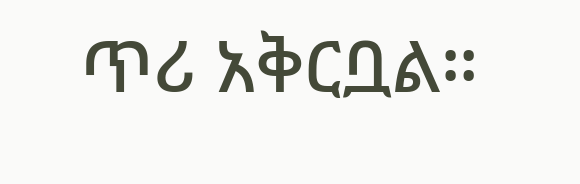ጥሪ አቅርቧል።